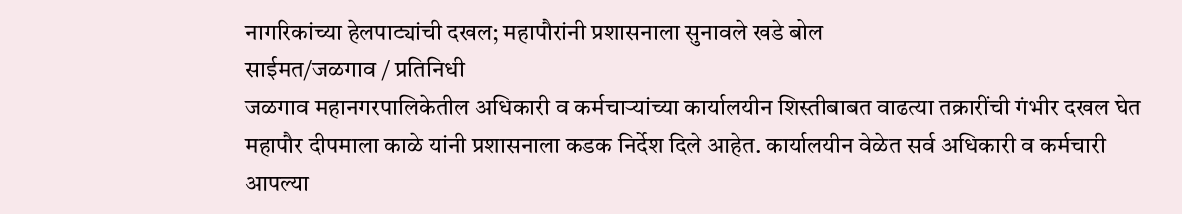नागरिकांच्या हेलपाट्यांची दखल; महापौरांनी प्रशासनाला सुनावले खडे बोल
साईमत/जळगाव / प्रतिनिधी
जळगाव महानगरपालिकेतील अधिकारी व कर्मचाऱ्यांच्या कार्यालयीन शिस्तीबाबत वाढत्या तक्रारींची गंभीर दखल घेत महापौर दीपमाला काळे यांनी प्रशासनाला कडक निर्देश दिले आहेत. कार्यालयीन वेळेत सर्व अधिकारी व कर्मचारी आपल्या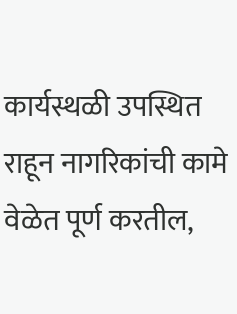कार्यस्थळी उपस्थित राहून नागरिकांची कामे वेळेत पूर्ण करतील,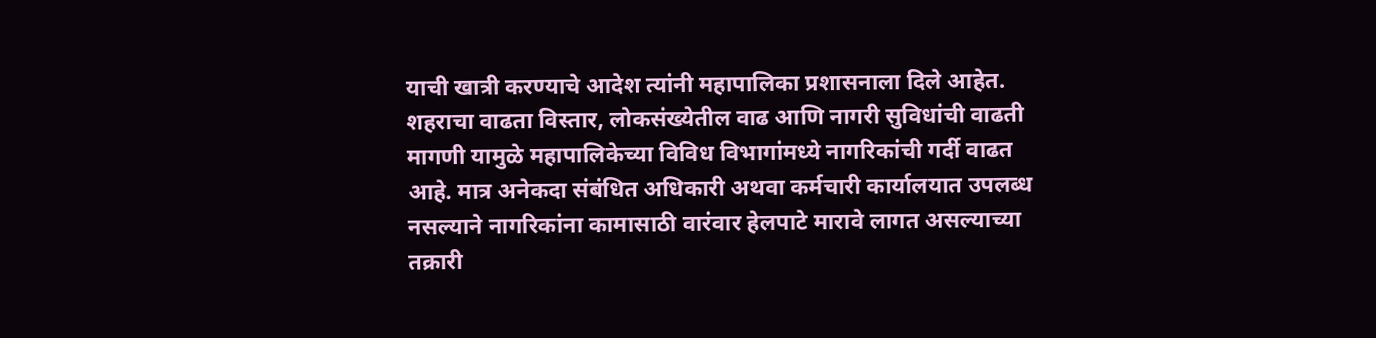याची खात्री करण्याचे आदेश त्यांनी महापालिका प्रशासनाला दिले आहेत.
शहराचा वाढता विस्तार, लोकसंख्येतील वाढ आणि नागरी सुविधांची वाढती मागणी यामुळे महापालिकेच्या विविध विभागांमध्ये नागरिकांची गर्दी वाढत आहे. मात्र अनेकदा संबंधित अधिकारी अथवा कर्मचारी कार्यालयात उपलब्ध नसल्याने नागरिकांना कामासाठी वारंवार हेलपाटे मारावे लागत असल्याच्या तक्रारी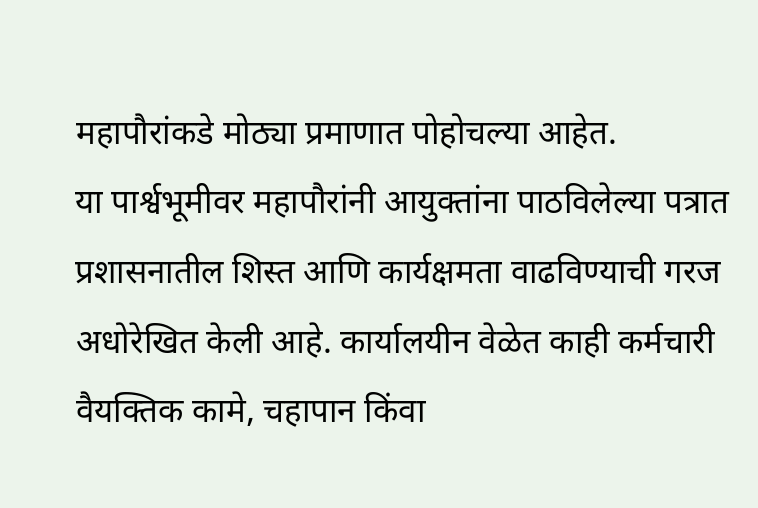महापौरांकडे मोठ्या प्रमाणात पोहोचल्या आहेत.
या पार्श्वभूमीवर महापौरांनी आयुक्तांना पाठविलेल्या पत्रात प्रशासनातील शिस्त आणि कार्यक्षमता वाढविण्याची गरज अधोरेखित केली आहे. कार्यालयीन वेळेत काही कर्मचारी वैयक्तिक कामे, चहापान किंवा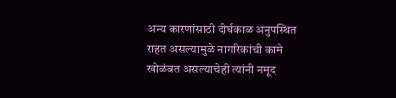अन्य कारणांसाठी दीर्घकाळ अनुपस्थित राहत असल्यामुळे नागरिकांची कामे खोळंबत असल्याचेही त्यांनी नमूद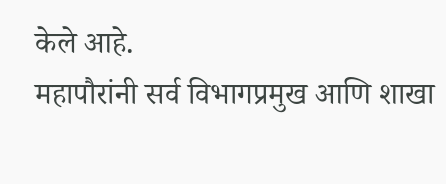केले आहे.
महापौरांनी सर्व विभागप्रमुख आणि शाखा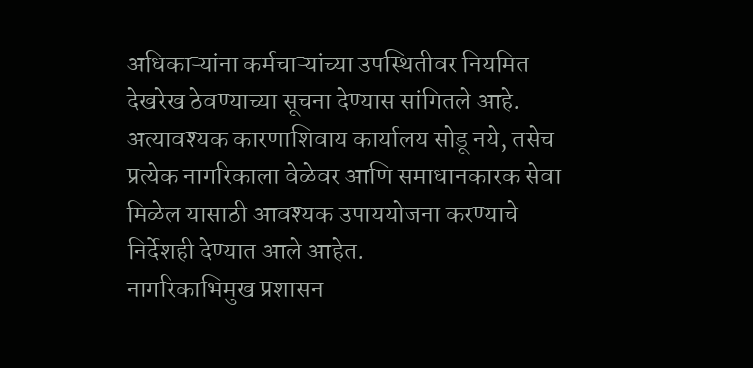अधिकाऱ्यांना कर्मचाऱ्यांच्या उपस्थितीवर नियमित देखरेख ठेवण्याच्या सूचना देण्यास सांगितले आहे. अत्यावश्यक कारणाशिवाय कार्यालय सोडू नये, तसेच प्रत्येक नागरिकाला वेळेवर आणि समाधानकारक सेवा मिळेल यासाठी आवश्यक उपाययोजना करण्याचे निर्देशही देण्यात आले आहेत.
नागरिकाभिमुख प्रशासन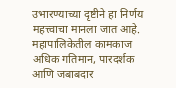उभारण्याच्या दृष्टीने हा निर्णय महत्त्वाचा मानला जात आहे. महापालिकेतील कामकाज अधिक गतिमान, पारदर्शक आणि जबाबदार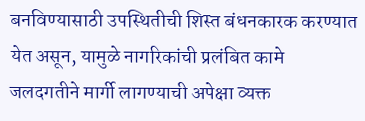बनविण्यासाठी उपस्थितीची शिस्त बंधनकारक करण्यात येत असून, यामुळे नागरिकांची प्रलंबित कामे जलदगतीने मार्गी लागण्याची अपेक्षा व्यक्त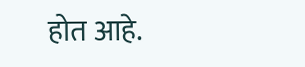होत आहे.